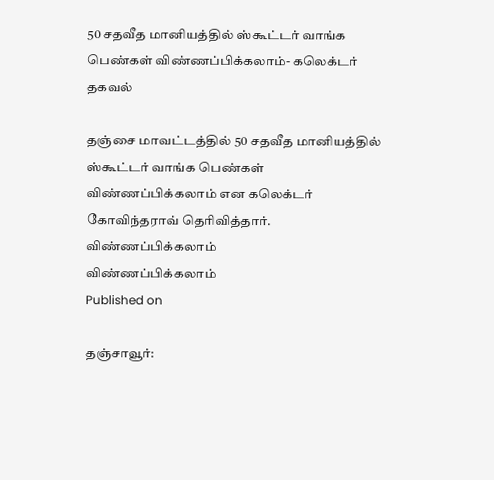50 சதவீத மானியத்தில் ஸ்கூட்டர் வாங்க பெண்கள் விண்ணப்பிக்கலாம்- கலெக்டர் தகவல்

தஞ்சை மாவட்டத்தில் 50 சதவீத மானியத்தில் ஸ்கூட்டர் வாங்க பெண்கள் விண்ணப்பிக்கலாம் என கலெக்டர் கோவிந்தராவ் தெரிவித்தார்.
விண்ணப்பிக்கலாம்
விண்ணப்பிக்கலாம்
Published on

தஞ்சாவூர்: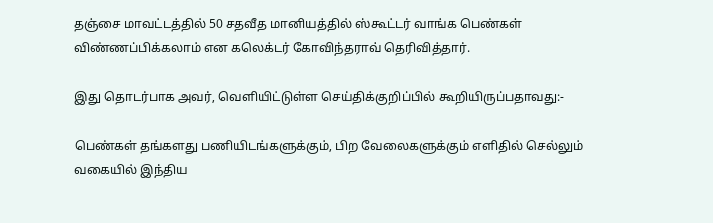தஞ்சை மாவட்டத்தில் 50 சதவீத மானியத்தில் ஸ்கூட்டர் வாங்க பெண்கள் விண்ணப்பிக்கலாம் என கலெக்டர் கோவிந்தராவ் தெரிவித்தார்.

இது தொடர்பாக அவர், வெளியிட்டுள்ள செய்திக்குறிப்பில் கூறியிருப்பதாவது:-

பெண்கள் தங்களது பணியிடங்களுக்கும், பிற வேலைகளுக்கும் எளிதில் செல்லும் வகையில் இந்திய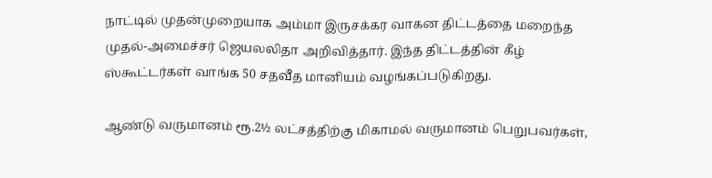நாட்டில் முதன்முறையாக அம்மா இருசக்கர வாகன திட்டத்தை மறைந்த முதல்-அமைச்சர் ஜெயலலிதா அறிவித்தார். இந்த திட்டத்தின் கீழ் ஸ்கூட்டர்கள் வாங்க 50 சதவீத மானியம் வழங்கப்படுகிறது.

ஆண்டு வருமானம் ரூ.2½ லட்சத்திற்கு மிகாமல் வருமானம் பெறுபவர்கள்,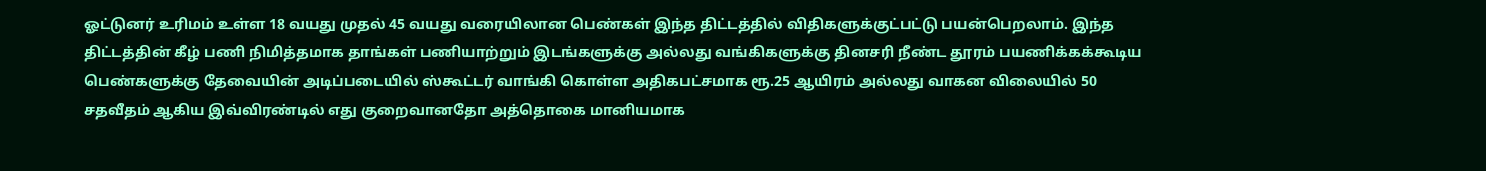ஓட்டுனர் உரிமம் உள்ள 18 வயது முதல் 45 வயது வரையிலான பெண்கள் இந்த திட்டத்தில் விதிகளுக்குட்பட்டு பயன்பெறலாம். இந்த திட்டத்தின் கீழ் பணி நிமித்தமாக தாங்கள் பணியாற்றும் இடங்களுக்கு அல்லது வங்கிகளுக்கு தினசரி நீண்ட தூரம் பயணிக்கக்கூடிய பெண்களுக்கு தேவையின் அடிப்படையில் ஸ்கூட்டர் வாங்கி கொள்ள அதிகபட்சமாக ரூ.25 ஆயிரம் அல்லது வாகன விலையில் 50 சதவீதம் ஆகிய இவ்விரண்டில் எது குறைவானதோ அத்தொகை மானியமாக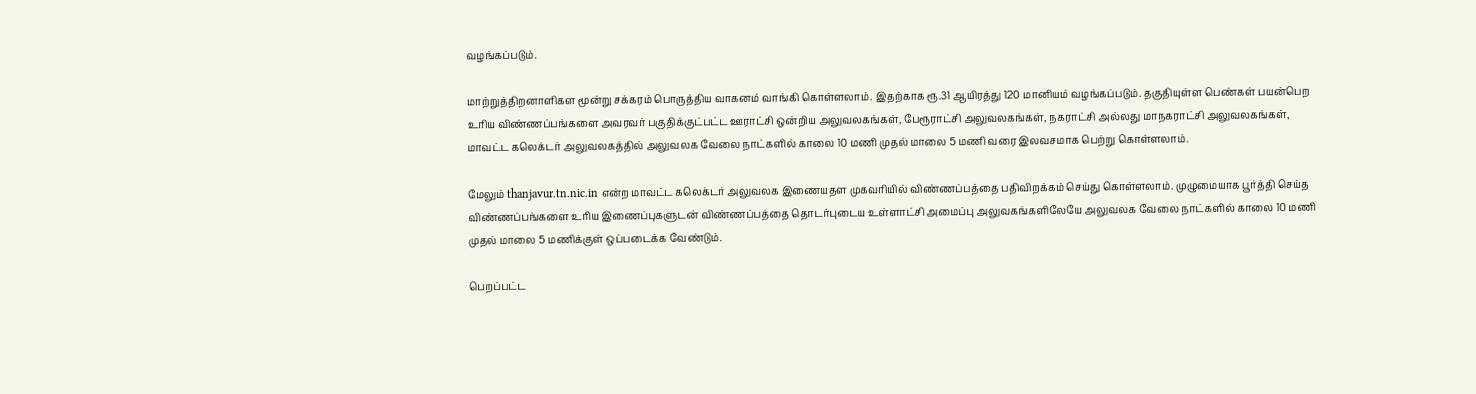வழங்கப்படும்.

மாற்றுத்திறனாளிகள மூன்று சக்கரம் பொருத்திய வாகனம் வாங்கி கொள்ளலாம். இதற்காக ரூ.31 ஆயிரத்து 120 மானியம் வழங்கப்படும். தகுதியுள்ள பெண்கள் பயன்பெற உரிய விண்ணப்பங்களை அவரவர் பகுதிக்குட்பட்ட ஊராட்சி ஒன்றிய அலுவலகங்கள், பேரூராட்சி அலுவலகங்கள், நகராட்சி அல்லது மாநகராட்சி அலுவலகங்கள், மாவட்ட கலெக்டர் அலுவலகத்தில் அலுவலக வேலை நாட்களில் காலை 10 மணி முதல் மாலை 5 மணி வரை இலவசமாக பெற்று கொள்ளலாம்.

மேலும் thanjavur.tn.nic.in என்ற மாவட்ட கலெக்டர் அலுவலக இணையதள முகவரியில் விண்ணப்பத்தை பதிவிறக்கம் செய்து கொள்ளலாம். முழுமையாக பூர்த்தி செய்த விண்ணப்பங்களை உரிய இணைப்புகளுடன் விண்ணப்பத்தை தொடர்புடைய உள்ளாட்சி அமைப்பு அலுவகங்களிலேயே அலுவலக வேலை நாட்களில் காலை 10 மணி முதல் மாலை 5 மணிக்குள் ஒப்படைக்க வேண்டும்.

பெறப்பட்ட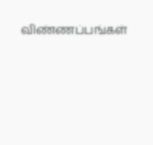விண்ணப்பங்கள்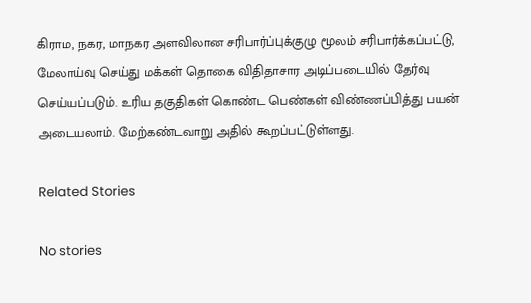கிராம, நகர, மாநகர அளவிலான சரிபார்ப்புக்குழு மூலம் சரிபார்க்கப்பட்டு, மேலாய்வு செய்து மக்கள் தொகை விதிதாசார அடிப்படையில் தேர்வு செய்யப்படும். உரிய தகுதிகள் கொண்ட பெண்கள் விண்ணப்பித்து பயன் அடையலாம். மேற்கண்டவாறு அதில் கூறப்பட்டுள்ளது.

Related Stories

No stories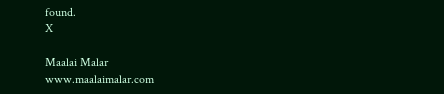found.
X

Maalai Malar
www.maalaimalar.com